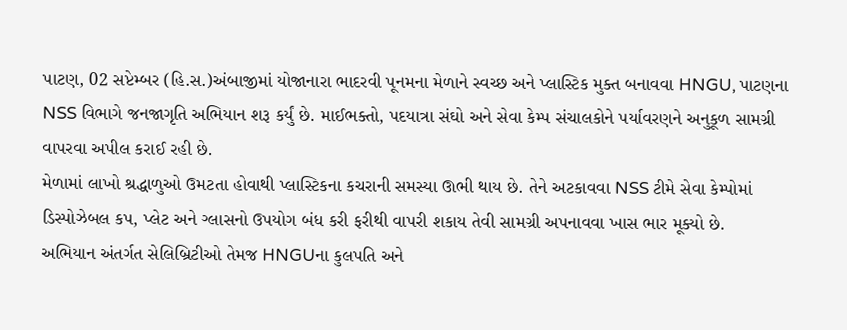પાટણ, 02 સપ્ટેમ્બર (હિ.સ.)અંબાજીમાં યોજાનારા ભાદરવી પૂનમના મેળાને સ્વચ્છ અને પ્લાસ્ટિક મુક્ત બનાવવા HNGU, પાટણના NSS વિભાગે જનજાગૃતિ અભિયાન શરૂ કર્યું છે. માઈભક્તો, પદયાત્રા સંઘો અને સેવા કેમ્પ સંચાલકોને પર્યાવરણને અનુકૂળ સામગ્રી વાપરવા અપીલ કરાઈ રહી છે.
મેળામાં લાખો શ્રદ્ધાળુઓ ઉમટતા હોવાથી પ્લાસ્ટિકના કચરાની સમસ્યા ઊભી થાય છે. તેને અટકાવવા NSS ટીમે સેવા કેમ્પોમાં ડિસ્પોઝેબલ કપ, પ્લેટ અને ગ્લાસનો ઉપયોગ બંધ કરી ફરીથી વાપરી શકાય તેવી સામગ્રી અપનાવવા ખાસ ભાર મૂક્યો છે.
અભિયાન અંતર્ગત સેલિબ્રિટીઓ તેમજ HNGUના કુલપતિ અને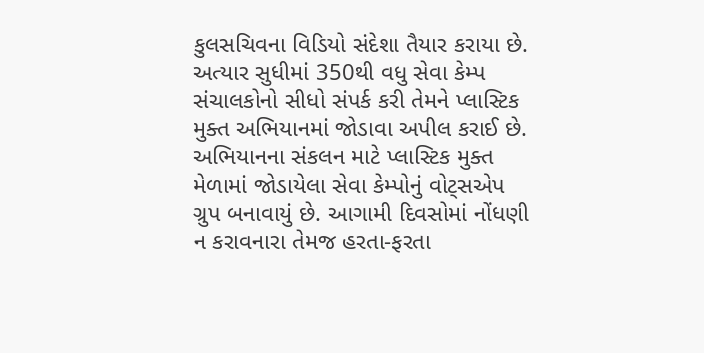કુલસચિવના વિડિયો સંદેશા તૈયાર કરાયા છે. અત્યાર સુધીમાં 350થી વધુ સેવા કેમ્પ સંચાલકોનો સીધો સંપર્ક કરી તેમને પ્લાસ્ટિક મુક્ત અભિયાનમાં જોડાવા અપીલ કરાઈ છે.
અભિયાનના સંકલન માટે પ્લાસ્ટિક મુક્ત મેળામાં જોડાયેલા સેવા કેમ્પોનું વોટ્સએપ ગ્રુપ બનાવાયું છે. આગામી દિવસોમાં નોંધણી ન કરાવનારા તેમજ હરતા-ફરતા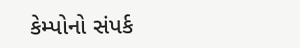કેમ્પોનો સંપર્ક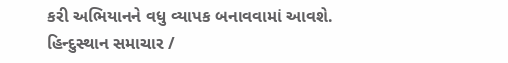કરી અભિયાનને વધુ વ્યાપક બનાવવામાં આવશે.
હિન્દુસ્થાન સમાચાર /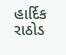હાર્દિક રાઠોડ